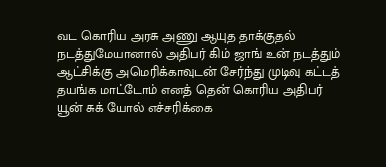வட கொரிய அரசு அணு ஆயுத தாக்குதல் நடத்துமேயானால் அதிபர் கிம் ஜாங் உன் நடத்தும் ஆட்சிக்கு அமெரிக்காவுடன் சேர்ந்து முடிவு கட்டத் தயங்க மாட்டோம் எனத் தென் கொரிய அதிபர் யூன் சுக் யோல் எச்சரிக்கை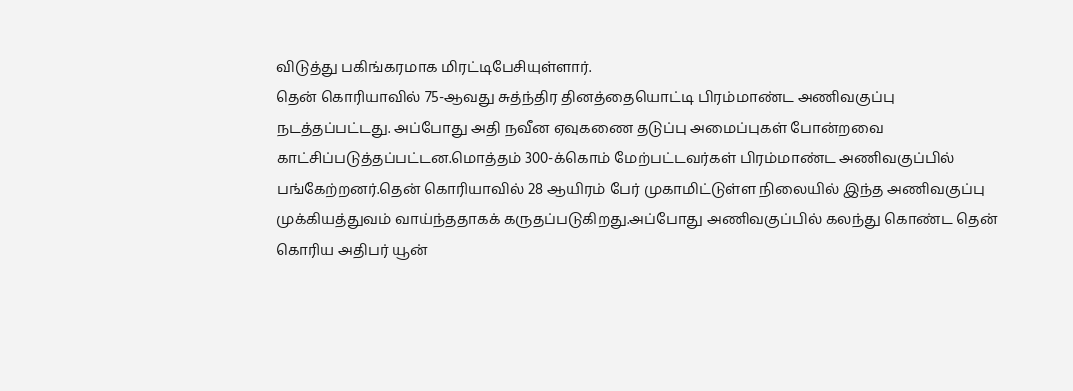விடுத்து பகிங்கரமாக மிரட்டிபேசியுள்ளார்.
தென் கொரியாவில் 75-ஆவது சுத்ந்திர தினத்தையொட்டி பிரம்மாண்ட அணிவகுப்பு நடத்தப்பட்டது. அப்போது அதி நவீன ஏவுகணை தடுப்பு அமைப்புகள் போன்றவை காட்சிப்படுத்தப்பட்டன.மொத்தம் 300-க்கொம் மேற்பட்டவர்கள் பிரம்மாண்ட அணிவகுப்பில் பங்கேற்றனர்.தென் கொரியாவில் 28 ஆயிரம் பேர் முகாமிட்டுள்ள நிலையில் இந்த அணிவகுப்பு முக்கியத்துவம் வாய்ந்ததாகக் கருதப்படுகிறது.அப்போது அணிவகுப்பில் கலந்து கொண்ட தென் கொரிய அதிபர் யூன்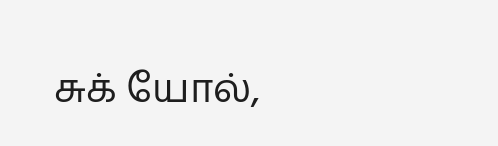சுக் யோல்,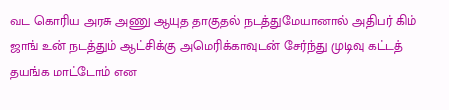வட கொரிய அரசு அணு ஆயுத தாகுதல் நடத்துமேயானால் அதிபர் கிம் ஜாங் உன் நடத்தும் ஆட்சிக்கு அமெரிக்காவுடன் சேர்ந்து முடிவு கட்டத் தயங்க மாட்டோம் என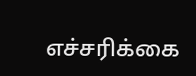எச்சரிக்கை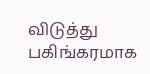விடுத்து பகிங்கரமாக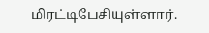மிரட்டிபேசியுள்ளார்.